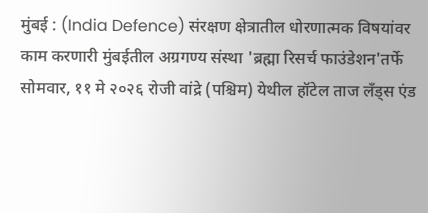मुंबई : (India Defence) संरक्षण क्षेत्रातील धोरणात्मक विषयांवर काम करणारी मुंबईतील अग्रगण्य संस्था 'ब्रह्मा रिसर्च फाउंडेशन'तर्फे सोमवार, ११ मे २०२६ रोजी वांद्रे (पश्चिम) येथील हॉटेल ताज लँड्स एंड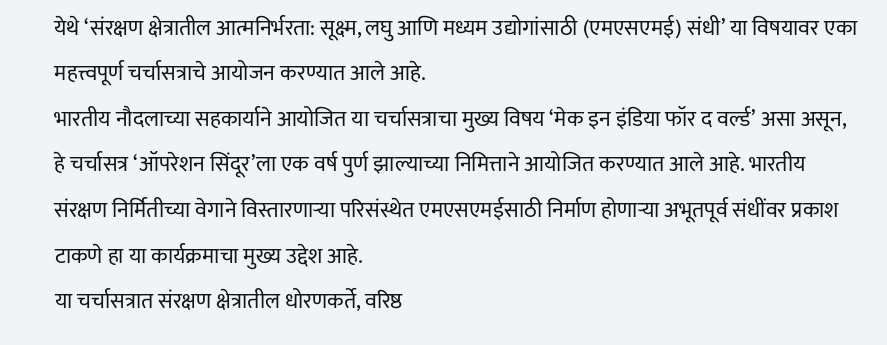येथे ‘संरक्षण क्षेत्रातील आत्मनिर्भरता: सूक्ष्म, लघु आणि मध्यम उद्योगांसाठी (एमएसएमई) संधी’ या विषयावर एका महत्त्वपूर्ण चर्चासत्राचे आयोजन करण्यात आले आहे.
भारतीय नौदलाच्या सहकार्याने आयोजित या चर्चासत्राचा मुख्य विषय ‘मेक इन इंडिया फॉर द वर्ल्ड’ असा असून, हे चर्चासत्र ‘ऑपरेशन सिंदूर’ला एक वर्ष पुर्ण झाल्याच्या निमित्ताने आयोजित करण्यात आले आहे. भारतीय संरक्षण निर्मितीच्या वेगाने विस्तारणाऱ्या परिसंस्थेत एमएसएमईसाठी निर्माण होणाऱ्या अभूतपूर्व संधींवर प्रकाश टाकणे हा या कार्यक्रमाचा मुख्य उद्देश आहे.
या चर्चासत्रात संरक्षण क्षेत्रातील धोरणकर्ते, वरिष्ठ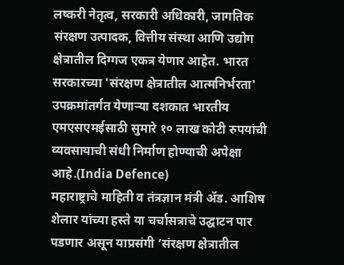लष्करी नेतृत्व, सरकारी अधिकारी, जागतिक संरक्षण उत्पादक, वित्तीय संस्था आणि उद्योग क्षेत्रातील दिग्गज एकत्र येणार आहेत. भारत सरकारच्या 'संरक्षण क्षेत्रातील आत्मनिर्भरता' उपक्रमांतर्गत येणाऱ्या दशकात भारतीय एमएसएमईसाठी सुमारे १० लाख कोटी रुपयांची व्यवसायाची संधी निर्माण होण्याची अपेक्षा आहे.(India Defence)
महाराष्ट्राचे माहिती व तंत्रज्ञान मंत्री ॲड. आशिष शेलार यांच्या हस्ते या चर्चासत्राचे उद्घाटन पार पडणार असून याप्रसंगी ‘संरक्षण क्षेत्रातील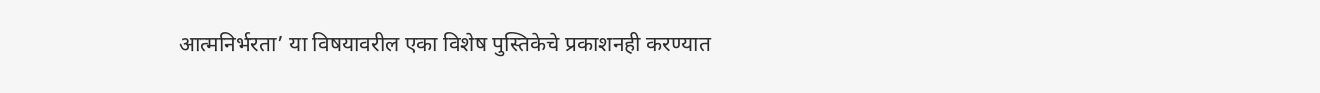आत्मनिर्भरता’ या विषयावरील एका विशेष पुस्तिकेचे प्रकाशनही करण्यात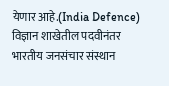येणार आहे.(India Defence)
विज्ञान शाखेतील पदवीनंतर भारतीय जनसंचार संस्थान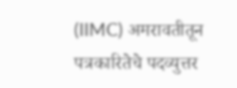(IIMC) अमरावतीतून पत्रकारितेचे पदव्युत्तर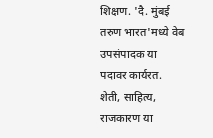शिक्षण. 'दै. मुंबई तरुण भारत'मध्ये वेब उपसंपादक या पदावर कार्यरत. शेती, साहित्य, राजकारण या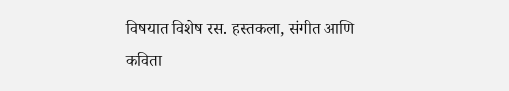विषयात विशेष रस. हस्तकला, संगीत आणि कविता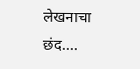लेखनाचा छंद....